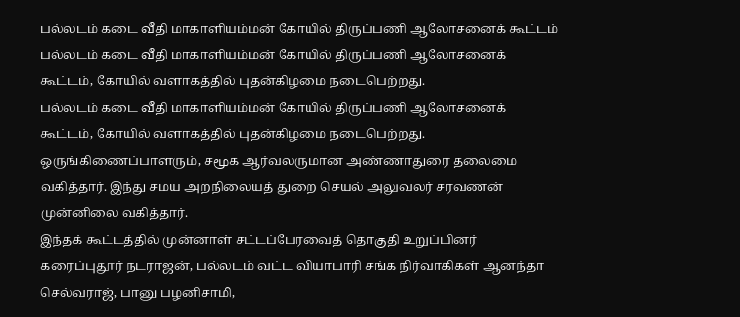பல்லடம் கடை வீதி மாகாளியம்மன் கோயில் திருப்பணி ஆலோசனைக் கூட்டம்
பல்லடம் கடை வீதி மாகாளியம்மன் கோயில் திருப்பணி ஆலோசனைக் கூட்டம், கோயில் வளாகத்தில் புதன்கிழமை நடைபெற்றது.
பல்லடம் கடை வீதி மாகாளியம்மன் கோயில் திருப்பணி ஆலோசனைக் கூட்டம், கோயில் வளாகத்தில் புதன்கிழமை நடைபெற்றது.
ஒருங்கிணைப்பாளரும், சமூக ஆர்வலருமான அண்ணாதுரை தலைமை வகித்தார். இந்து சமய அறநிலையத் துறை செயல் அலுவலர் சரவணன் முன்னிலை வகித்தார்.
இந்தக் கூட்டத்தில் முன்னாள் சட்டப்பேரவைத் தொகுதி உறுப்பினர் கரைப்புதூர் நடராஜன், பல்லடம் வட்ட வியாபாரி சங்க நிர்வாகிகள் ஆனந்தா செல்வராஜ், பானு பழனிசாமி,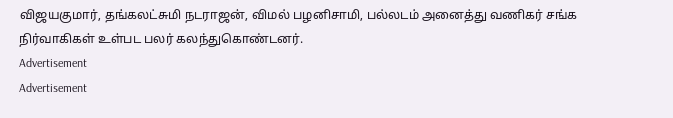விஜயகுமார், தங்கலட்சுமி நடராஜன், விமல் பழனிசாமி, பல்லடம் அனைத்து வணிகர் சங்க நிர்வாகிகள் உள்பட பலர் கலந்துகொண்டனர்.
Advertisement
Advertisement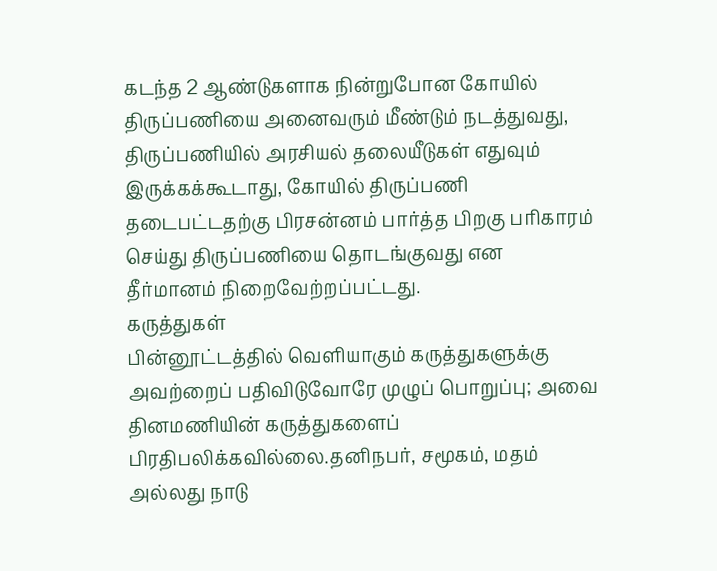கடந்த 2 ஆண்டுகளாக நின்றுபோன கோயில் திருப்பணியை அனைவரும் மீண்டும் நடத்துவது, திருப்பணியில் அரசியல் தலையீடுகள் எதுவும் இருக்கக்கூடாது, கோயில் திருப்பணி தடைபட்டதற்கு பிரசன்னம் பார்த்த பிறகு பரிகாரம் செய்து திருப்பணியை தொடங்குவது என தீர்மானம் நிறைவேற்றப்பட்டது.
கருத்துகள்
பின்னூட்டத்தில் வெளியாகும் கருத்துகளுக்கு அவற்றைப் பதிவிடுவோரே முழுப் பொறுப்பு; அவை தினமணியின் கருத்துகளைப் பிரதிபலிக்கவில்லை.தனிநபர், சமூகம், மதம் அல்லது நாடு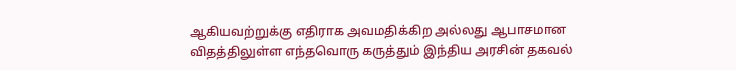ஆகியவற்றுக்கு எதிராக அவமதிக்கிற அல்லது ஆபாசமான விதத்திலுள்ள எந்தவொரு கருத்தும் இந்திய அரசின் தகவல்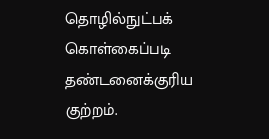தொழில்நுட்பக் கொள்கைப்படி தண்டனைக்குரிய குற்றம்.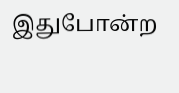இதுபோன்ற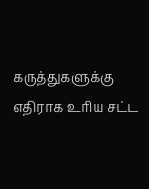கருத்துகளுக்கு எதிராக உரிய சட்ட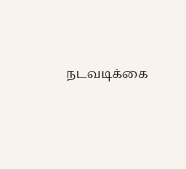நடவடிக்கை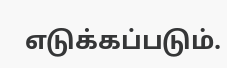எடுக்கப்படும்.